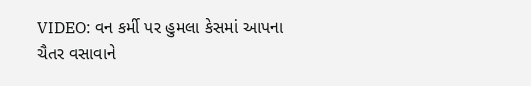VIDEO: વન કર્મી પર હુમલા કેસમાં આપના ચૈતર વસાવાને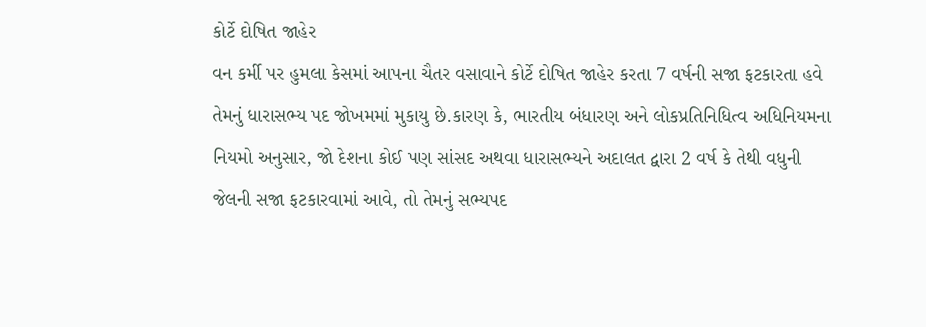કોર્ટે દોષિત જાહેર
વન કર્મી પર હુમલા કેસમાં આપના ચૈતર વસાવાને કોર્ટે દોષિત જાહેર કરતા 7 વર્ષની સજા ફટકારતા હવે તેમનું ધારાસભ્ય પદ જોખમમાં મુકાયુ છે.કારણ કે, ભારતીય બંધારણ અને લોકપ્રતિનિધિત્વ અધિનિયમના નિયમો અનુસાર, જો દેશના કોઈ પણ સાંસદ અથવા ધારાસભ્યને અદાલત દ્વારા 2 વર્ષ કે તેથી વધુની જેલની સજા ફટકારવામાં આવે, તો તેમનું સભ્યપદ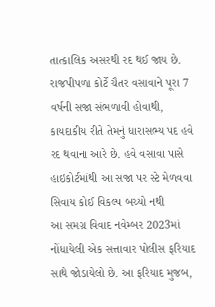તાત્કાલિક અસરથી રદ થઈ જાય છે. રાજપીપળા કોર્ટે ચૈતર વસાવાને પૂરા 7 વર્ષની સજા સંભળાવી હોવાથી, કાયદાકીય રીતે તેમનું ધારાસભ્ય પદ હવે રદ થવાના આરે છે. હવે વસાવા પાસે હાઇકોર્ટમાંથી આ સજા પર સ્ટે મેળવવા સિવાય કોઈ વિકલ્પ બચ્યો નથી
આ સમગ્ર વિવાદ નવેમ્બર 2023માં નોંધાયેલી એક સત્તાવાર પોલીસ ફરિયાદ સાથે જોડાયેલો છે. આ ફરિયાદ મુજબ,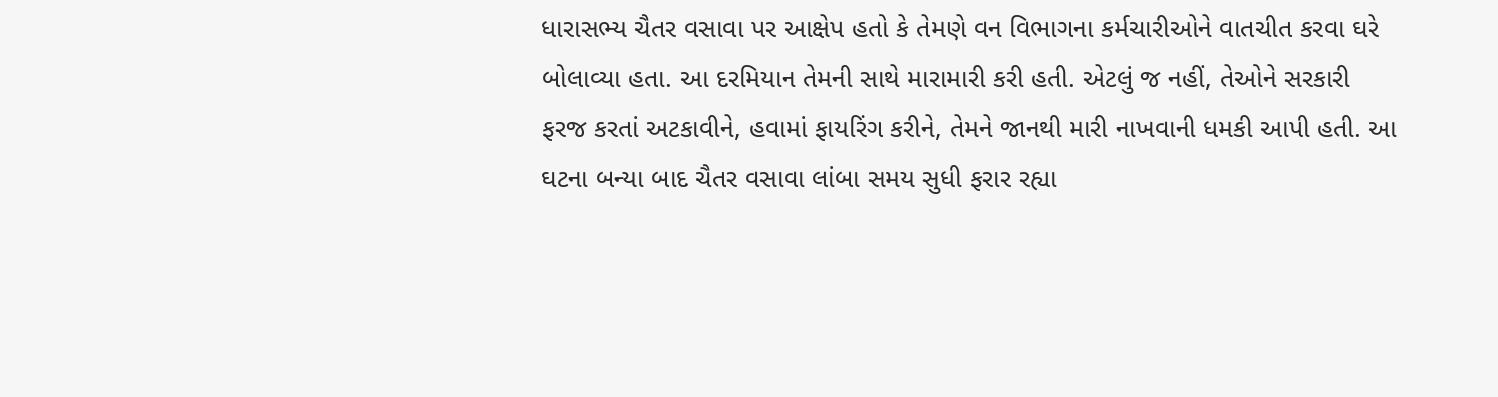ધારાસભ્ય ચૈતર વસાવા પર આક્ષેપ હતો કે તેમણે વન વિભાગના કર્મચારીઓને વાતચીત કરવા ઘરે બોલાવ્યા હતા. આ દરમિયાન તેમની સાથે મારામારી કરી હતી. એટલું જ નહીં, તેઓને સરકારી ફરજ કરતાં અટકાવીને, હવામાં ફાયરિંગ કરીને, તેમને જાનથી મારી નાખવાની ધમકી આપી હતી. આ ઘટના બન્યા બાદ ચૈતર વસાવા લાંબા સમય સુધી ફરાર રહ્યા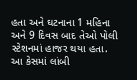હતા અને ઘટનાના 1 મહિના અને 9 દિવસ બાદ તેઓ પોલી સ્ટેશનમાં હાજર થયા હતા. આ કેસમાં લાંબી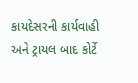કાયદેસરની કાર્યવાહી અને ટ્રાયલ બાદ કોર્ટે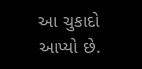આ ચુકાદો આપ્યો છે.